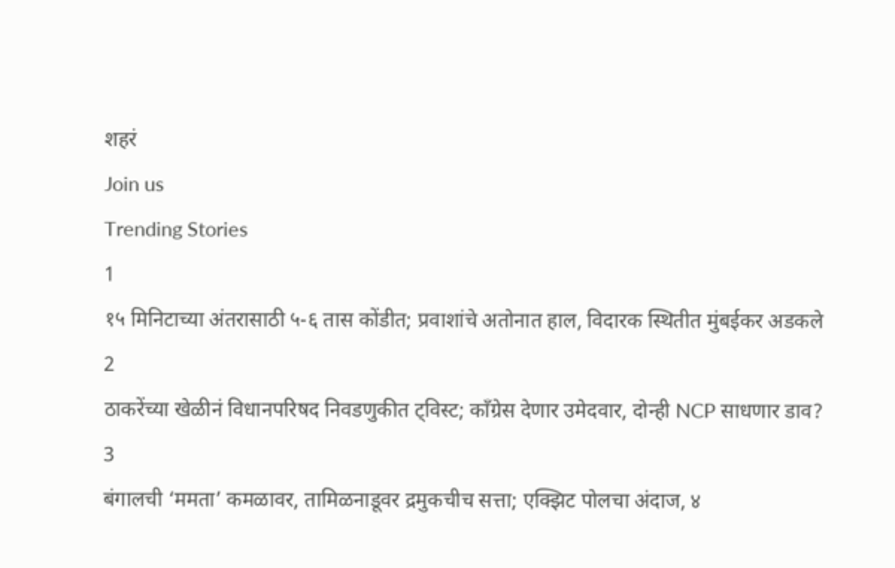शहरं
Join us
Trending Stories
1
१५ मिनिटाच्या अंतरासाठी ५-६ तास कोंडीत; प्रवाशांचे अतोनात हाल, विदारक स्थितीत मुंबईकर अडकले
2
ठाकरेंच्या खेळीनं विधानपरिषद निवडणुकीत ट्विस्ट; काँग्रेस देणार उमेदवार, दोन्ही NCP साधणार डाव?
3
बंगालची ‘ममता’ कमळावर, तामिळनाडूवर द्रमुकचीच सत्ता; एक्झिट पोलचा अंदाज, ४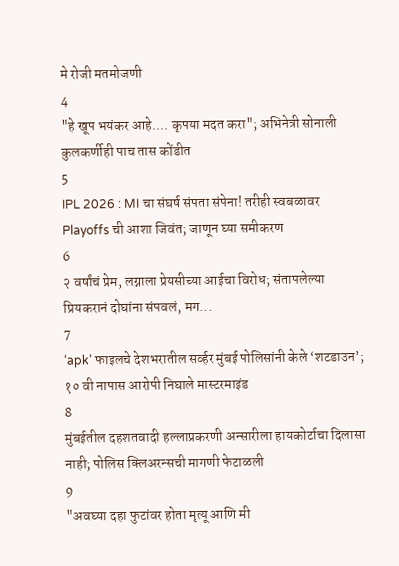मे रोजी मतमोजणी
4
"हे खूप भयंकर आहे.... कृपया मदत करा"; अभिनेत्री सोनाली कुलकर्णीही पाच तास कोंडीत
5
IPL 2026 : MI चा संघर्ष संपता संपेना! तरीही स्वबळावर Playoffs ची आशा जिवंत; जाणून घ्या समीकरण
6
२ वर्षांचं प्रेम, लग्नाला प्रेयसीच्या आईचा विरोध; संतापलेल्या प्रियकरानं दोघांना संपवलं, मग...
7
‘apk’ फाइलचे देशभरातील सर्व्हर मुंबई पोलिसांनी केले ‘शटडाउन’; १० वी नापास आरोपी निघाले मास्टरमाइंड
8
मुंबईतील दहशतवादी हल्लाप्रकरणी अन्सारीला हायकोर्टाचा दिलासा नाही; पोलिस क्लिअरन्सची मागणी फेटाळली
9
"अवघ्या दहा फुटांवर होता मृत्यू आणि मी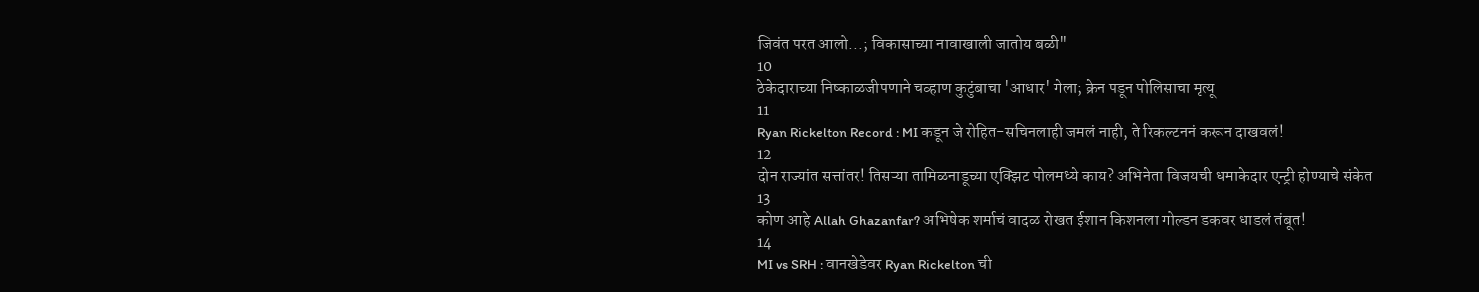जिवंत परत आलो...; विकासाच्या नावाखाली जातोय बळी"
10
ठेकेदाराच्या निष्काळजीपणाने चव्हाण कुटुंबाचा 'आधार' गेला; क्रेन पडून पोलिसाचा मृत्यू
11
Ryan Rickelton Record : MI कडून जे रोहित-सचिनलाही जमलं नाही, ते रिकल्टननं करून दाखवलं!
12
दोन राज्यांत सत्तांतर! तिसऱ्या तामिळनाडूच्या एक्झिट पोलमध्ये काय? अभिनेता विजयची धमाकेदार एन्ट्री होण्याचे संकेत
13
कोण आहे Allah Ghazanfar? अभिषेक शर्माचं वादळ रोखत ईशान किशनला गोल्डन डकवर धाडलं तंबूत!
14
MI vs SRH : वानखेडेवर Ryan Rickelton ची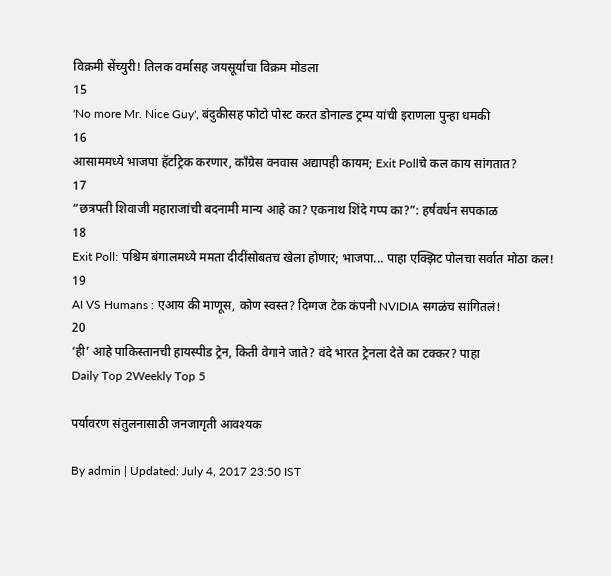विक्रमी सेंच्युरी! तिलक वर्मासह जयसूर्याचा विक्रम मोडला
15
'No more Mr. Nice Guy', बंदुकीसह फोटो पोस्ट करत डोनाल्ड ट्रम्प यांची इराणला पुन्हा धमकी
16
आसाममध्ये भाजपा हॅटट्रिक करणार, काँग्रेस वनवास अद्यापही कायम; Exit Pollचे कल काय सांगतात?
17
“छत्रपती शिवाजी महाराजांची बदनामी मान्य आहे का? एकनाथ शिंदे गप्प का?”: हर्षवर्धन सपकाळ
18
Exit Poll: पश्चिम बंगालमध्ये ममता दीदींसोबतच खेला होणार; भाजपा... पाहा एक्झिट पोलचा सर्वात मोठा कल!
19
AI VS Humans : एआय की माणूस, कोण स्वस्त? दिग्गज टेक कंपनी NVIDIA सगळंच सांगितलं!
20
‘ही’ आहे पाकिस्तानची हायस्पीड ट्रेन, किती वेगाने जाते? वंदे भारत ट्रेनला देते का टक्कर? पाहा
Daily Top 2Weekly Top 5

पर्यावरण संतुलनासाठी जनजागृती आवश्यक

By admin | Updated: July 4, 2017 23:50 IST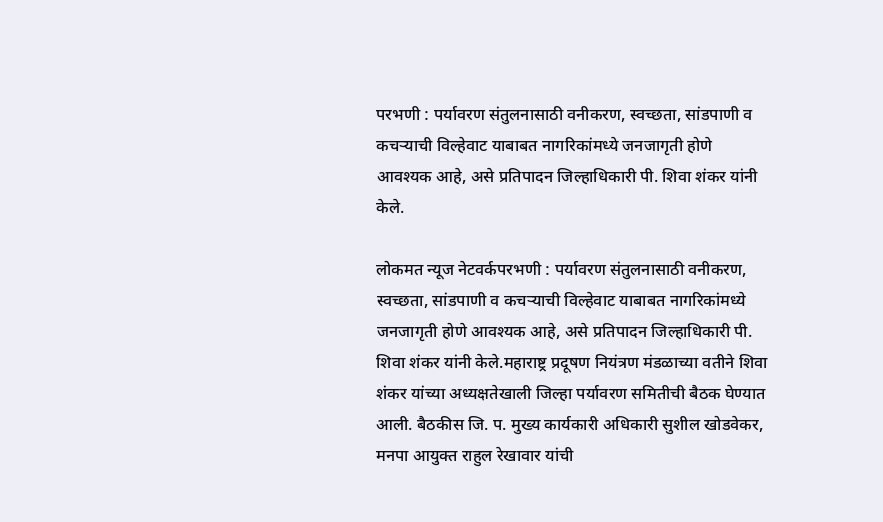परभणी : पर्यावरण संतुलनासाठी वनीकरण, स्वच्छता, सांडपाणी व कचऱ्याची विल्हेवाट याबाबत नागरिकांमध्ये जनजागृती होणे आवश्यक आहे, असे प्रतिपादन जिल्हाधिकारी पी. शिवा शंकर यांनी केले.

लोकमत न्यूज नेटवर्कपरभणी : पर्यावरण संतुलनासाठी वनीकरण, स्वच्छता, सांडपाणी व कचऱ्याची विल्हेवाट याबाबत नागरिकांमध्ये जनजागृती होणे आवश्यक आहे, असे प्रतिपादन जिल्हाधिकारी पी. शिवा शंकर यांनी केले.महाराष्ट्र प्रदूषण नियंत्रण मंडळाच्या वतीने शिवा शंकर यांच्या अध्यक्षतेखाली जिल्हा पर्यावरण समितीची बैठक घेण्यात आली. बैठकीस जि. प. मुख्य कार्यकारी अधिकारी सुशील खोडवेकर, मनपा आयुक्त राहुल रेखावार यांची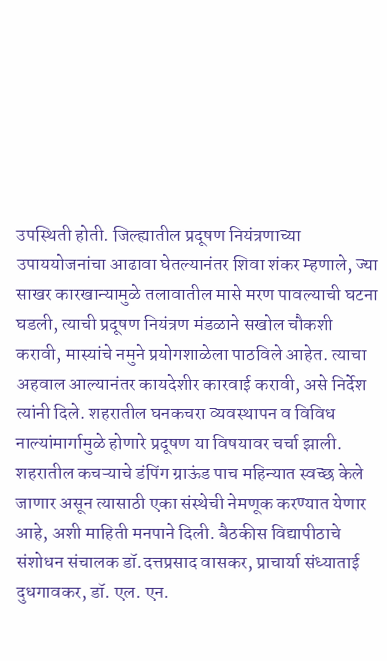उपस्थिती होती. जिल्ह्यातील प्रदूषण नियंत्रणाच्या उपाययोजनांचा आढावा घेतल्यानंतर शिवा शंकर म्हणाले, ज्या साखर कारखान्यामुळे तलावातील मासे मरण पावल्याची घटना घडली, त्याची प्रदूषण नियंत्रण मंडळाने सखोल चौकशी करावी, मास्यांचे नमुने प्रयोगशाळेला पाठविले आहेत. त्याचा अहवाल आल्यानंतर कायदेशीर कारवाई करावी, असे निर्देश त्यांनी दिले. शहरातील घनकचरा व्यवस्थापन व विविध नाल्यांमार्गामुळे होणारे प्रदूषण या विषयावर चर्चा झाली. शहरातील कचऱ्याचे डंपिंग ग्राऊंड पाच महिन्यात स्वच्छ केले जाणार असून त्यासाठी एका संस्थेची नेमणूक करण्यात येणार आहे, अशी माहिती मनपाने दिली. बैठकीस विद्यापीठाचे संशोधन संचालक डॉ.दत्तप्रसाद वासकर, प्राचार्या संध्याताई दुधगावकर, डॉ. एल. एन.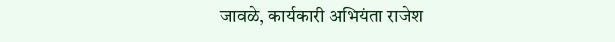जावळे, कार्यकारी अभियंता राजेश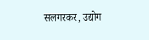सलगरकर, उद्योग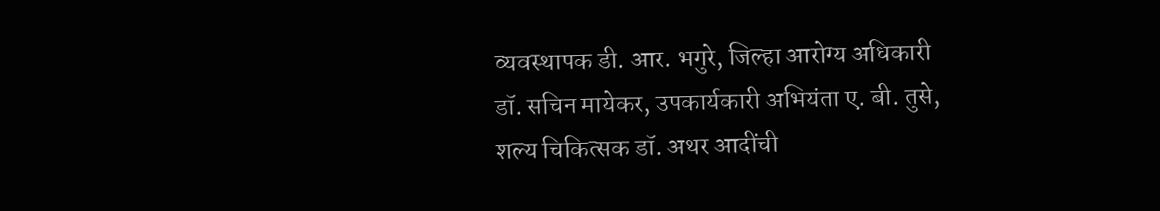व्यवस्थापक डी. आर. भगुरे, जिल्हा आरोग्य अधिकारी डॉ. सचिन मायेकर, उपकार्यकारी अभियंता ए. बी. तुसे, शल्य चिकित्सक डॉ. अथर आदींची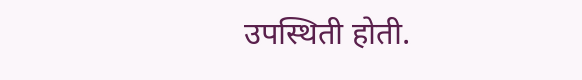उपस्थिती होती.